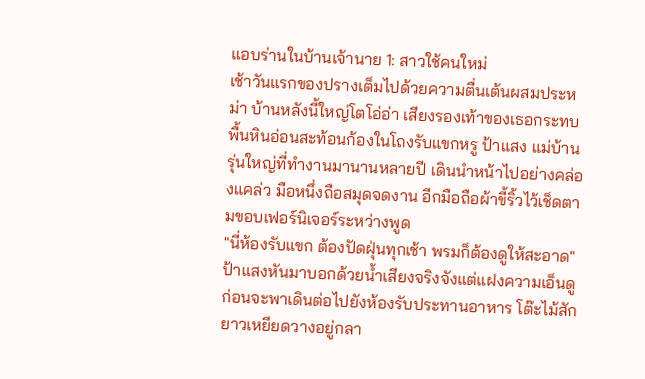แอบร่านในบ้านเจ้านาย 1: สาวใช้คนใหม่
เช้าวันแรกของปรางเต็มไปด้วยความตื่นเต้นผสมประหม่า บ้านหลังนี้ใหญ่โตโอ่อ่า เสียงรองเท้าของเธอกระทบพื้นหินอ่อนสะท้อนก้องในโถงรับแขกหรู ป้าแสง แม่บ้านรุ่นใหญ่ที่ทำงานมานานหลายปี เดินนำหน้าไปอย่างคล่องแคล่ว มือหนึ่งถือสมุดจดงาน อีกมือถือผ้าขี้ริ้วไว้เช็ดตามขอบเฟอร์นิเจอร์ระหว่างพูด
"นี่ห้องรับแขก ต้องปัดฝุ่นทุกเช้า พรมก็ต้องดูให้สะอาด" ป้าแสงหันมาบอกด้วยน้ำเสียงจริงจังแต่แฝงความเอ็นดู ก่อนจะพาเดินต่อไปยังห้องรับประทานอาหาร โต๊ะไม้สักยาวเหยียดวางอยู่กลา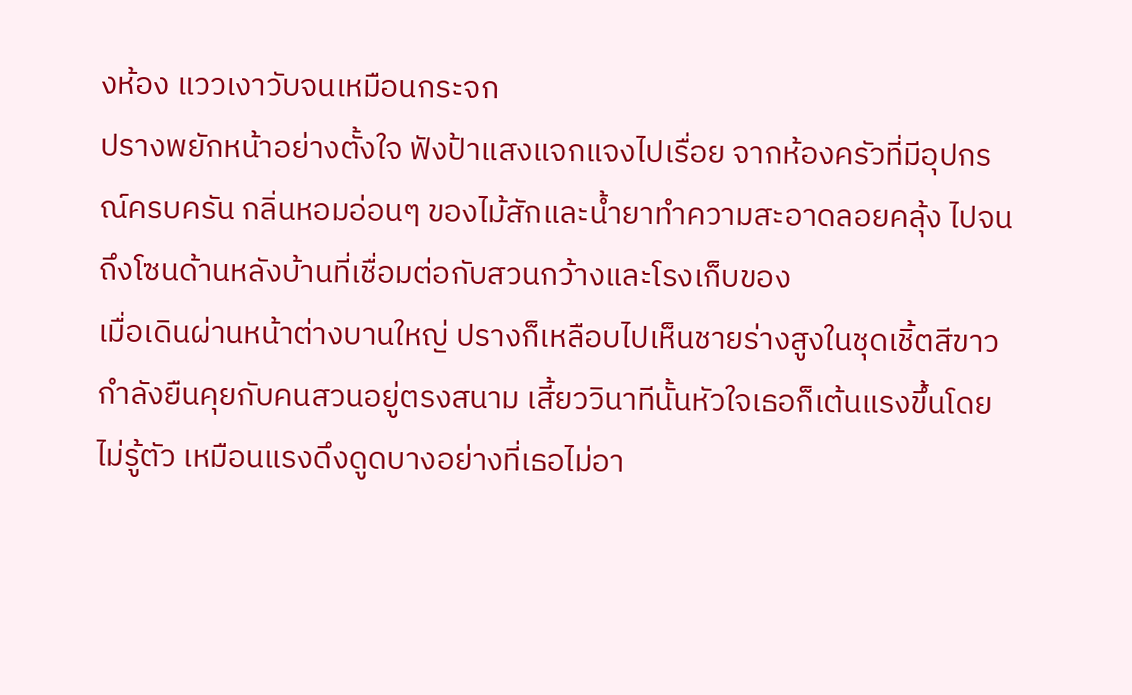งห้อง แววเงาวับจนเหมือนกระจก
ปรางพยักหน้าอย่างตั้งใจ ฟังป้าแสงแจกแจงไปเรื่อย จากห้องครัวที่มีอุปกรณ์ครบครัน กลิ่นหอมอ่อนๆ ของไม้สักและน้ำยาทำความสะอาดลอยคลุ้ง ไปจนถึงโซนด้านหลังบ้านที่เชื่อมต่อกับสวนกว้างและโรงเก็บของ
เมื่อเดินผ่านหน้าต่างบานใหญ่ ปรางก็เหลือบไปเห็นชายร่างสูงในชุดเชิ้ตสีขาว กำลังยืนคุยกับคนสวนอยู่ตรงสนาม เสี้ยววินาทีนั้นหัวใจเธอก็เต้นแรงขึ้นโดยไม่รู้ตัว เหมือนแรงดึงดูดบางอย่างที่เธอไม่อา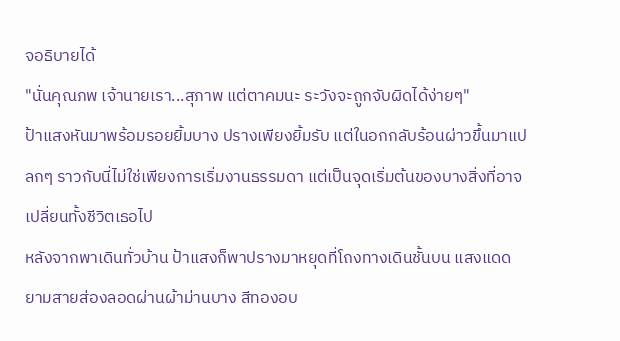จอธิบายได้
"นั่นคุณภพ เจ้านายเรา...สุภาพ แต่ตาคมนะ ระวังจะถูกจับผิดได้ง่ายๆ"
ป้าแสงหันมาพร้อมรอยยิ้มบาง ปรางเพียงยิ้มรับ แต่ในอกกลับร้อนผ่าวขึ้นมาแปลกๆ ราวกับนี่ไม่ใช่เพียงการเริ่มงานธรรมดา แต่เป็นจุดเริ่มต้นของบางสิ่งที่อาจเปลี่ยนทั้งชีวิตเธอไป
หลังจากพาเดินทั่วบ้าน ป้าแสงก็พาปรางมาหยุดที่โถงทางเดินชั้นบน แสงแดดยามสายส่องลอดผ่านผ้าม่านบาง สีทองอบ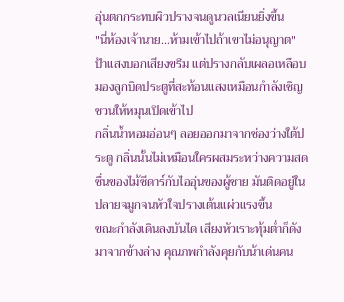อุ่นตกกระทบผิวปรางจนดูนวลเนียนยิ่งขึ้น
"นี่ห้องเจ้านาย…ห้ามเข้าไปถ้าเขาไม่อนุญาต"
ป้าแสงบอกเสียงขรึม แต่ปรางกลับเผลอเหลือบมองลูกบิดประตูที่สะท้อนแสงเหมือนกำลังเชิญชวนให้หมุนเปิดเข้าไป
กลิ่นน้ำหอมอ่อนๆ ลอยออกมาจากช่องว่างใต้ประตู กลิ่นนั้นไม่เหมือนใครผสมระหว่างความสดชื่นของไม้ซีดาร์กับไออุ่นของผู้ชาย มันติดอยู่ในปลายจมูกจนหัวใจปรางเต้นแผ่วแรงขึ้น
ขณะกำลังเดินลงบันได เสียงหัวเราะทุ้มต่ำก็ดังมาจากข้างล่าง คุณภพกำลังคุยกับน้าเด่นคน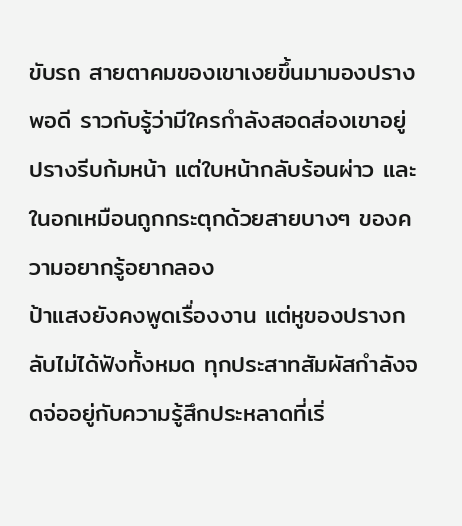ขับรถ สายตาคมของเขาเงยขึ้นมามองปรางพอดี ราวกับรู้ว่ามีใครกำลังสอดส่องเขาอยู่ ปรางรีบก้มหน้า แต่ใบหน้ากลับร้อนผ่าว และในอกเหมือนถูกกระตุกด้วยสายบางๆ ของความอยากรู้อยากลอง
ป้าแสงยังคงพูดเรื่องงาน แต่หูของปรางกลับไม่ได้ฟังทั้งหมด ทุกประสาทสัมผัสกำลังจดจ่ออยู่กับความรู้สึกประหลาดที่เริ่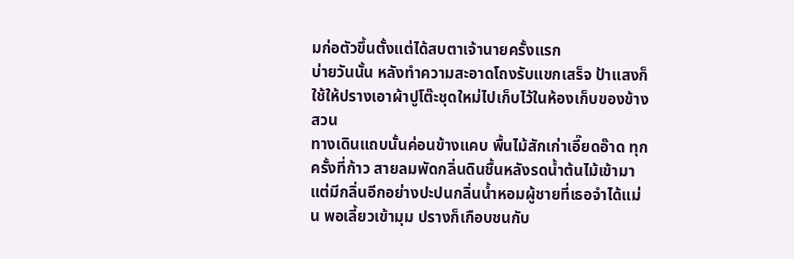มก่อตัวขึ้นตั้งแต่ได้สบตาเจ้านายครั้งแรก
บ่ายวันนั้น หลังทำความสะอาดโถงรับแขกเสร็จ ป้าแสงก็ใช้ให้ปรางเอาผ้าปูโต๊ะชุดใหม่ไปเก็บไว้ในห้องเก็บของข้างสวน
ทางเดินแถบนั้นค่อนข้างแคบ พื้นไม้สักเก่าเอี๊ยดอ๊าด ทุกครั้งที่ก้าว สายลมพัดกลิ่นดินชื้นหลังรดน้ำต้นไม้เข้ามา แต่มีกลิ่นอีกอย่างปะปนกลิ่นน้ำหอมผู้ชายที่เธอจำได้แม่น พอเลี้ยวเข้ามุม ปรางก็เกือบชนกับ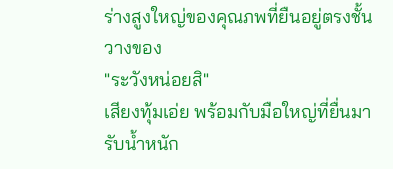ร่างสูงใหญ่ของคุณภพที่ยืนอยู่ตรงชั้นวางของ
"ระวังหน่อยสิ"
เสียงทุ้มเอ่ย พร้อมกับมือใหญ่ที่ยื่นมารับน้ำหนัก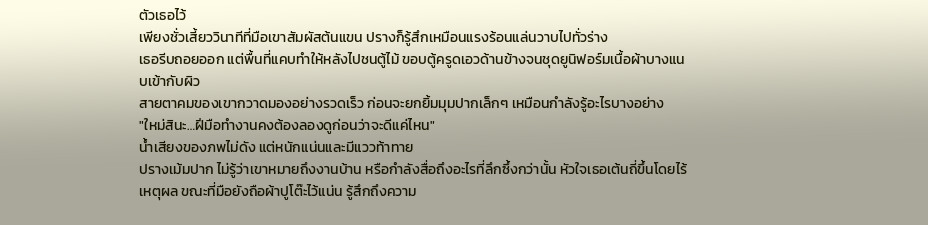ตัวเธอไว้
เพียงชั่วเสี้ยววินาทีที่มือเขาสัมผัสต้นแขน ปรางก็รู้สึกเหมือนแรงร้อนแล่นวาบไปทั่วร่าง
เธอรีบถอยออก แต่พื้นที่แคบทำให้หลังไปชนตู้ไม้ ขอบตู้ครูดเอวด้านข้างจนชุดยูนิฟอร์มเนื้อผ้าบางแนบเข้ากับผิว
สายตาคมของเขากวาดมองอย่างรวดเร็ว ก่อนจะยกยิ้มมุมปากเล็กๆ เหมือนกำลังรู้อะไรบางอย่าง
"ใหม่สินะ…ฝีมือทำงานคงต้องลองดูก่อนว่าจะดีแค่ไหน"
น้ำเสียงของภพไม่ดัง แต่หนักแน่นและมีแววท้าทาย
ปรางเม้มปาก ไม่รู้ว่าเขาหมายถึงงานบ้าน หรือกำลังสื่อถึงอะไรที่ลึกซึ้งกว่านั้น หัวใจเธอเต้นถี่ขึ้นโดยไร้เหตุผล ขณะที่มือยังถือผ้าปูโต๊ะไว้แน่น รู้สึกถึงความ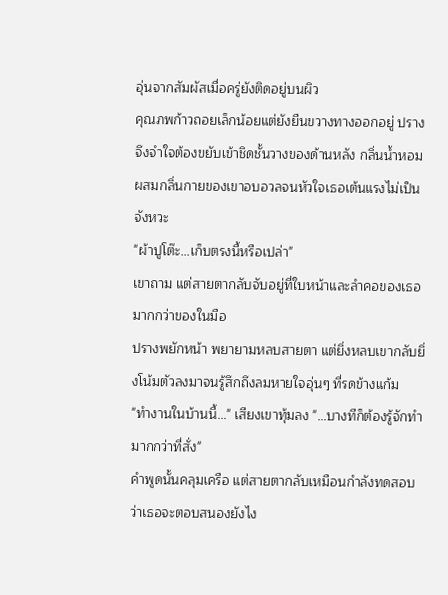อุ่นจากสัมผัสเมื่อครู่ยังติดอยู่บนผิว
คุณภพก้าวถอยเล็กน้อยแต่ยังยืนขวางทางออกอยู่ ปรางจึงจำใจต้องขยับเข้าชิดชั้นวางของด้านหลัง กลิ่นน้ำหอมผสมกลิ่นกายของเขาอบอวลจนหัวใจเธอเต้นแรงไม่เป็นจังหวะ
"ผ้าปูโต๊ะ…เก็บตรงนี้หรือเปล่า"
เขาถาม แต่สายตากลับจับอยู่ที่ใบหน้าและลำคอของเธอมากกว่าของในมือ
ปรางพยักหน้า พยายามหลบสายตา แต่ยิ่งหลบเขากลับยิ่งโน้มตัวลงมาจนรู้สึกถึงลมหายใจอุ่นๆ ที่รดข้างแก้ม
"ทำงานในบ้านนี้…" เสียงเขาทุ้มลง "…บางทีก็ต้องรู้จักทำมากกว่าที่สั่ง"
คำพูดนั้นคลุมเครือ แต่สายตากลับเหมือนกำลังทดสอบว่าเธอจะตอบสนองยังไง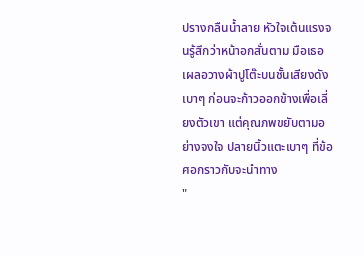ปรางกลืนน้ำลาย หัวใจเต้นแรงจนรู้สึกว่าหน้าอกสั่นตาม มือเธอเผลอวางผ้าปูโต๊ะบนชั้นเสียงดังเบาๆ ก่อนจะก้าวออกข้างเพื่อเลี่ยงตัวเขา แต่คุณภพขยับตามอย่างจงใจ ปลายนิ้วแตะเบาๆ ที่ข้อศอกราวกับจะนำทาง
"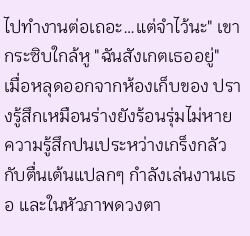ไปทำงานต่อเถอะ…แต่จำไว้นะ" เขากระซิบใกล้หู "ฉันสังเกตเธออยู่"
เมื่อหลุดออกจากห้องเก็บของ ปรางรู้สึกเหมือนร่างยังร้อนรุ่มไม่หาย ความรู้สึกปนเประหว่างเกร็งกลัวกับตื่นเต้นแปลกๆ กำลังเล่นงานเธอ และในหัวภาพดวงตา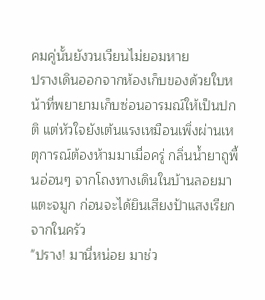คมคู่นั้นยังวนเวียนไม่ยอมหาย
ปรางเดินออกจากห้องเก็บของด้วยใบหน้าที่พยายามเก็บซ่อนอารมณ์ให้เป็นปกติ แต่หัวใจยังเต้นแรงเหมือนเพิ่งผ่านเหตุการณ์ต้องห้ามมาเมื่อครู่ กลิ่นน้ำยาถูพื้นอ่อนๆ จากโถงทางเดินในบ้านลอยมาแตะจมูก ก่อนจะได้ยินเสียงป้าแสงเรียกจากในครัว
"ปราง! มานี่หน่อย มาช่ว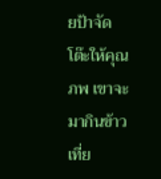ยป้าจัดโต๊ะให้คุณภพ เขาจะมากินข้าวเที่ย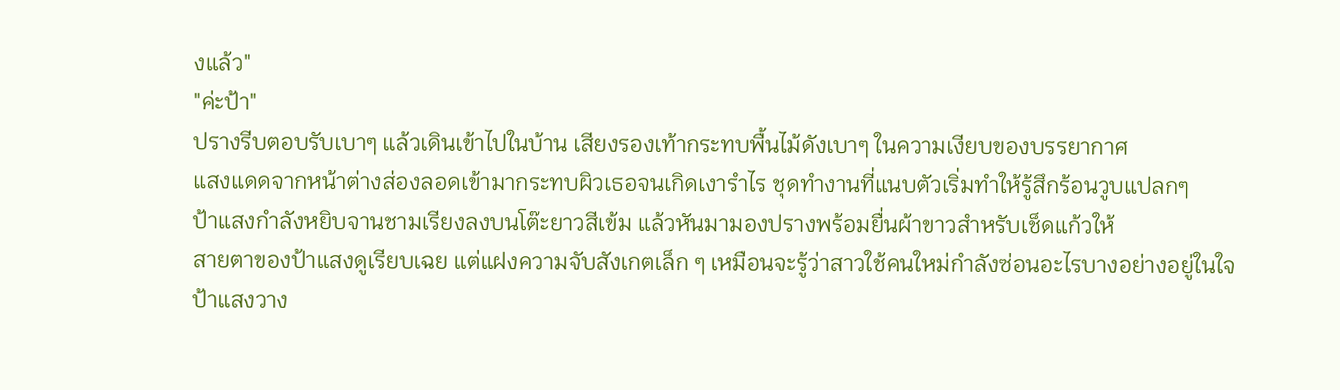งแล้ว"
"ค่ะป้า"
ปรางรีบตอบรับเบาๆ แล้วเดินเข้าไปในบ้าน เสียงรองเท้ากระทบพื้นไม้ดังเบาๆ ในความเงียบของบรรยากาศ
แสงแดดจากหน้าต่างส่องลอดเข้ามากระทบผิวเธอจนเกิดเงารำไร ชุดทำงานที่แนบตัวเริ่มทำให้รู้สึกร้อนวูบแปลกๆ
ป้าแสงกำลังหยิบจานชามเรียงลงบนโต๊ะยาวสีเข้ม แล้วหันมามองปรางพร้อมยื่นผ้าขาวสำหรับเช็ดแก้วให้
สายตาของป้าแสงดูเรียบเฉย แต่แฝงความจับสังเกตเล็ก ๆ เหมือนจะรู้ว่าสาวใช้คนใหม่กำลังซ่อนอะไรบางอย่างอยู่ในใจ
ป้าแสงวาง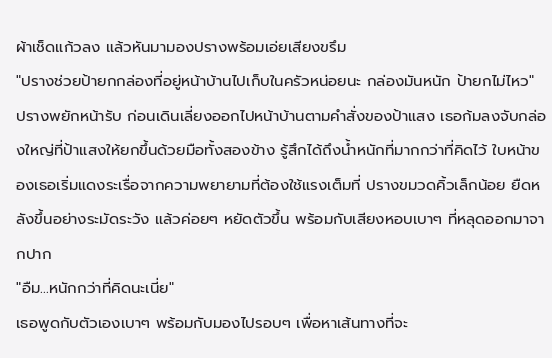ผ้าเช็ดแก้วลง แล้วหันมามองปรางพร้อมเอ่ยเสียงขรึม
"ปรางช่วยป้ายกกล่องที่อยู่หน้าบ้านไปเก็บในครัวหน่อยนะ กล่องมันหนัก ป้ายกไม่ไหว"
ปรางพยักหน้ารับ ก่อนเดินเลี่ยงออกไปหน้าบ้านตามคำสั่งของป้าแสง เธอก้มลงจับกล่องใหญ่ที่ป้าแสงให้ยกขึ้นด้วยมือทั้งสองข้าง รู้สึกได้ถึงน้ำหนักที่มากกว่าที่คิดไว้ ใบหน้าของเธอเริ่มแดงระเรื่อจากความพยายามที่ต้องใช้แรงเต็มที่ ปรางขมวดคิ้วเล็กน้อย ยืดหลังขึ้นอย่างระมัดระวัง แล้วค่อยๆ หยัดตัวขึ้น พร้อมกับเสียงหอบเบาๆ ที่หลุดออกมาจากปาก
"อืม...หนักกว่าที่คิดนะเนี่ย"
เธอพูดกับตัวเองเบาๆ พร้อมกับมองไปรอบๆ เพื่อหาเส้นทางที่จะ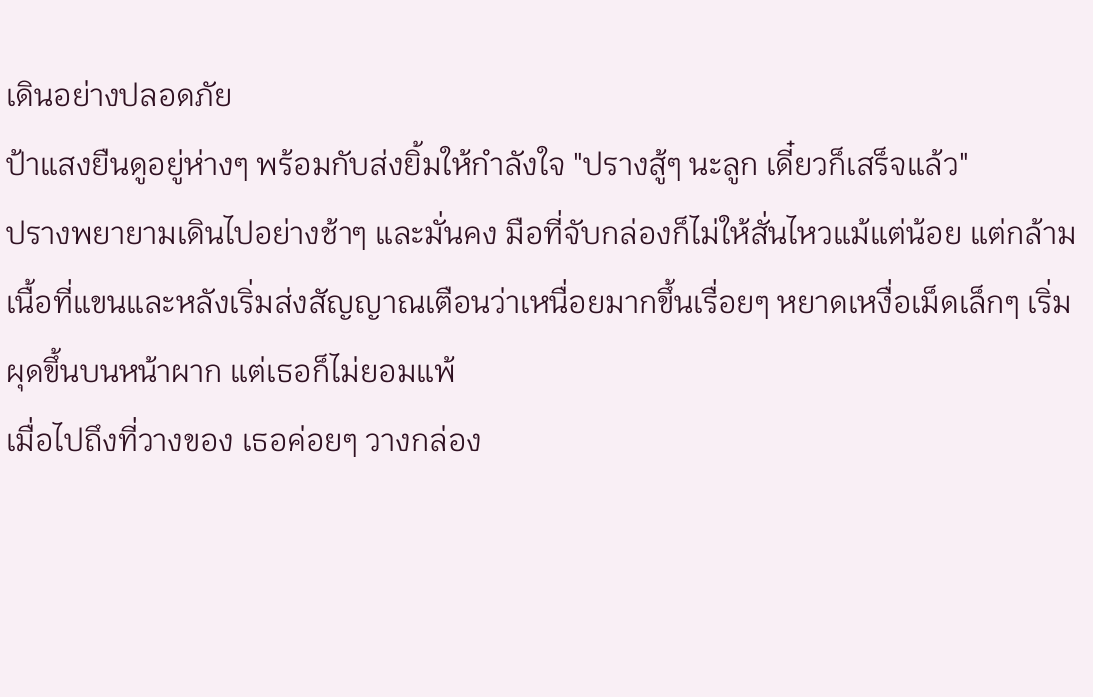เดินอย่างปลอดภัย
ป้าแสงยืนดูอยู่ห่างๆ พร้อมกับส่งยิ้มให้กำลังใจ "ปรางสู้ๆ นะลูก เดี๋ยวก็เสร็จแล้ว"
ปรางพยายามเดินไปอย่างช้าๆ และมั่นคง มือที่จับกล่องก็ไม่ให้สั่นไหวแม้แต่น้อย แต่กล้ามเนื้อที่แขนและหลังเริ่มส่งสัญญาณเตือนว่าเหนื่อยมากขึ้นเรื่อยๆ หยาดเหงื่อเม็ดเล็กๆ เริ่มผุดขึ้นบนหน้าผาก แต่เธอก็ไม่ยอมแพ้
เมื่อไปถึงที่วางของ เธอค่อยๆ วางกล่อง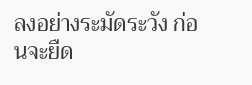ลงอย่างระมัดระวัง ก่อนจะยืด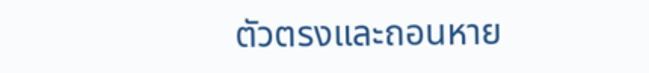ตัวตรงและถอนหาย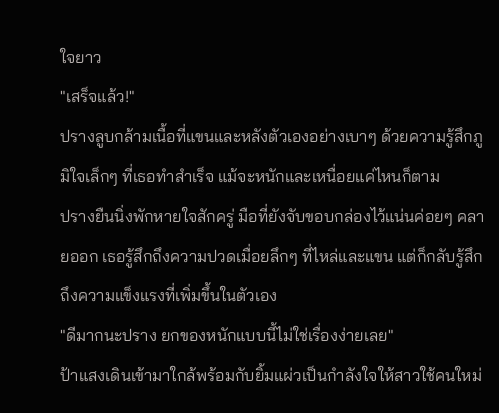ใจยาว
"เสร็จแล้ว!"
ปรางลูบกล้ามเนื้อที่แขนและหลังตัวเองอย่างเบาๆ ด้วยความรู้สึกภูมิใจเล็กๆ ที่เธอทำสำเร็จ แม้จะหนักและเหนื่อยแค่ไหนก็ตาม
ปรางยืนนิ่งพักหายใจสักครู่ มือที่ยังจับขอบกล่องไว้แน่นค่อยๆ คลายออก เธอรู้สึกถึงความปวดเมื่อยลึกๆ ที่ไหล่และแขน แต่ก็กลับรู้สึกถึงความแข็งแรงที่เพิ่มขึ้นในตัวเอง
"ดีมากนะปราง ยกของหนักแบบนี้ไม่ใช่เรื่องง่ายเลย"
ป้าแสงเดินเข้ามาใกล้พร้อมกับยิ้มแผ่วเป็นกำลังใจให้สาวใช้คนใหม่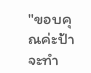"ขอบคุณค่ะป้า จะทำ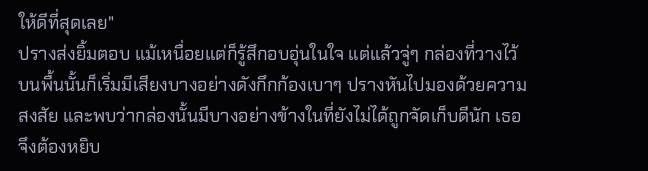ให้ดีที่สุดเลย"
ปรางส่งยิ้มตอบ แม้เหนื่อยแต่ก็รู้สึกอบอุ่นในใจ แต่แล้วจู่ๆ กล่องที่วางไว้บนพื้นนั้นก็เริ่มมีเสียงบางอย่างดังกึกก้องเบาๆ ปรางหันไปมองด้วยความสงสัย และพบว่ากล่องนั้นมีบางอย่างข้างในที่ยังไม่ได้ถูกจัดเก็บดีนัก เธอจึงต้องหยิบ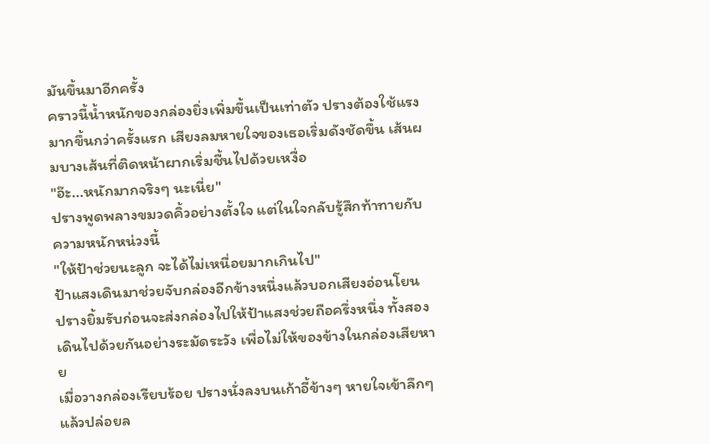มันขึ้นมาอีกครั้ง
คราวนี้น้ำหนักของกล่องยิ่งเพิ่มขึ้นเป็นเท่าตัว ปรางต้องใช้แรงมากขึ้นกว่าครั้งแรก เสียงลมหายใจของเธอเริ่มดังชัดขึ้น เส้นผมบางเส้นที่ติดหน้าผากเริ่มชื้นไปด้วยเหงื่อ
"อ๊ะ...หนักมากจริงๆ นะเนี่ย"
ปรางพูดพลางขมวดคิ้วอย่างตั้งใจ แต่ในใจกลับรู้สึกท้าทายกับความหนักหน่วงนี้
"ให้ป้าช่วยนะลูก จะได้ไม่เหนื่อยมากเกินไป"
ป้าแสงเดินมาช่วยจับกล่องอีกข้างหนึ่งแล้วบอกเสียงอ่อนโยน
ปรางยิ้มรับก่อนจะส่งกล่องไปให้ป้าแสงช่วยถือครึ่งหนึ่ง ทั้งสองเดินไปด้วยกันอย่างระมัดระวัง เพื่อไม่ให้ของข้างในกล่องเสียหาย
เมื่อวางกล่องเรียบร้อย ปรางนั่งลงบนเก้าอี้ข้างๆ หายใจเข้าลึกๆ แล้วปล่อยล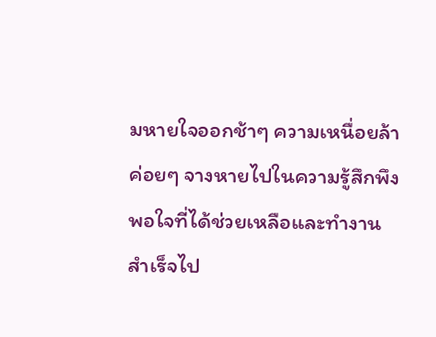มหายใจออกช้าๆ ความเหนื่อยล้าค่อยๆ จางหายไปในความรู้สึกพึงพอใจที่ได้ช่วยเหลือและทำงานสำเร็จไป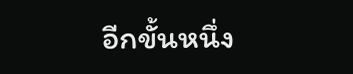อีกขั้นหนึ่ง